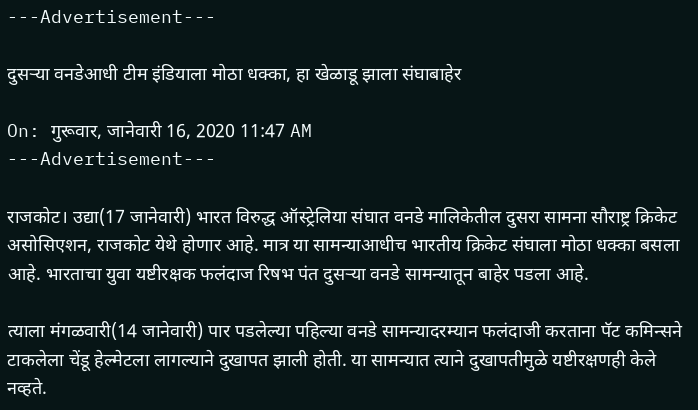---Advertisement---

दुसऱ्या वनडेआधी टीम इंडियाला मोठा धक्का, हा खेळाडू झाला संघाबाहेर

On: गुरूवार, जानेवारी 16, 2020 11:47 AM
---Advertisement---

राजकोट। उद्या(17 जानेवारी) भारत विरुद्ध ऑस्ट्रेलिया संघात वनडे मालिकेतील दुसरा सामना सौराष्ट्र क्रिकेट असोसिएशन, राजकोट येथे होणार आहे. मात्र या सामन्याआधीच भारतीय क्रिकेट संघाला मोठा धक्का बसला आहे. भारताचा युवा यष्टीरक्षक फलंदाज रिषभ पंत दुसऱ्या वनडे सामन्यातून बाहेर पडला आहे.

त्याला मंगळवारी(14 जानेवारी) पार पडलेल्या पहिल्या वनडे सामन्यादरम्यान फलंदाजी करताना पॅट कमिन्सने टाकलेला चेंडू हेल्मेटला लागल्याने दुखापत झाली होती. या सामन्यात त्याने दुखापतीमुळे यष्टीरक्षणही केले नव्हते.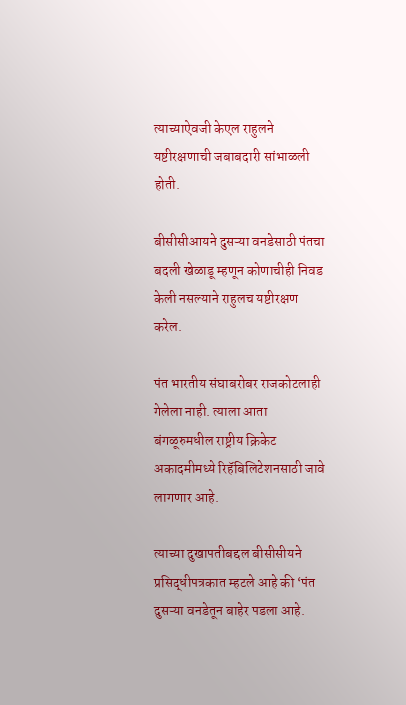त्याच्याऐवजी केएल राहुलने यष्टीरक्षणाची जबाबदारी सांभाळली होती.

बीसीसीआयने दुसऱ्या वनडेसाठी पंतचा बदली खेळाडू म्हणून कोणाचीही निवड केली नसल्याने राहुलच यष्टीरक्षण करेल.

पंत भारतीय संघाबरोबर राजकोटलाही गेलेला नाही. त्याला आता बंगळूरुमधील राष्ट्रीय क्रिकेट अकादमीमध्ये रिहॅबिलिटेशनसाठी जावे लागणार आहे.

त्याच्या दुखापतीबद्दल बीसीसीयने प्रसिद्धीपत्रकात म्हटले आहे की ‘पंत दुसऱ्या वनडेतून बाहेर पडला आहे.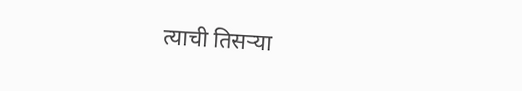त्याची तिसऱ्या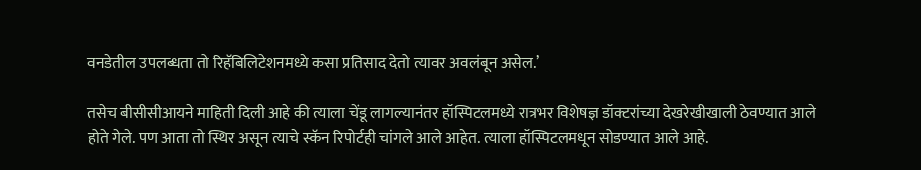वनडेतील उपलब्धता तो रिहॅबिलिटेशनमध्ये कसा प्रतिसाद देतो त्यावर अवलंबून असेल.’

तसेच बीसीसीआयने माहिती दिली आहे की त्याला चेंडू लागल्यानंतर हॉस्पिटलमध्ये रात्रभर विशेषज्ञ डॉक्टरांच्या देखरेखीखाली ठेवण्यात आले होते गेले. पण आता तो स्थिर असून त्याचे स्कॅन रिपोर्टही चांगले आले आहेत. त्याला हॉस्पिटलमधून सोडण्यात आले आहे.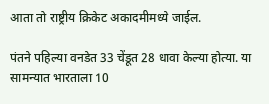आता तो राष्ट्रीय क्रिकेट अकादमीमध्ये जाईल.

पंतने पहिल्या वनडेत 33 चेंडूत 28 धावा केल्या होत्या. या सामन्यात भारताला 10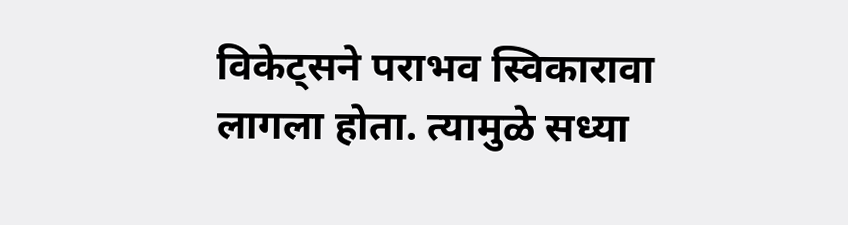विकेट्सने पराभव स्विकारावा लागला होता. त्यामुळे सध्या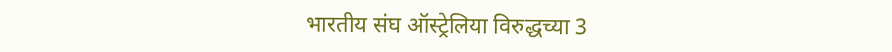भारतीय संघ ऑस्ट्रेलिया विरुद्धच्या 3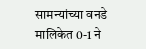सामन्यांच्या वनडे मालिकेत 0-1 ने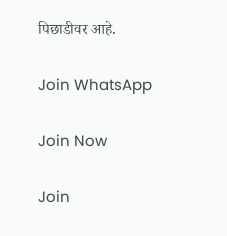पिछाडीवर आहे.

Join WhatsApp

Join Now

Join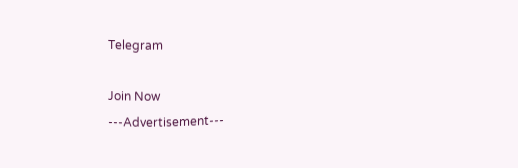Telegram

Join Now
---Advertisement---